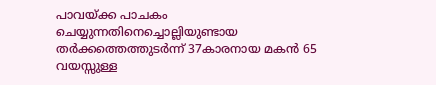പാവയ്ക്ക പാചകം ചെയ്യുന്നതിനെച്ചൊല്ലിയുണ്ടായ തർക്കത്തെത്തുടർന്ന് 37കാരനായ മകൻ 65 വയസ്സുള്ള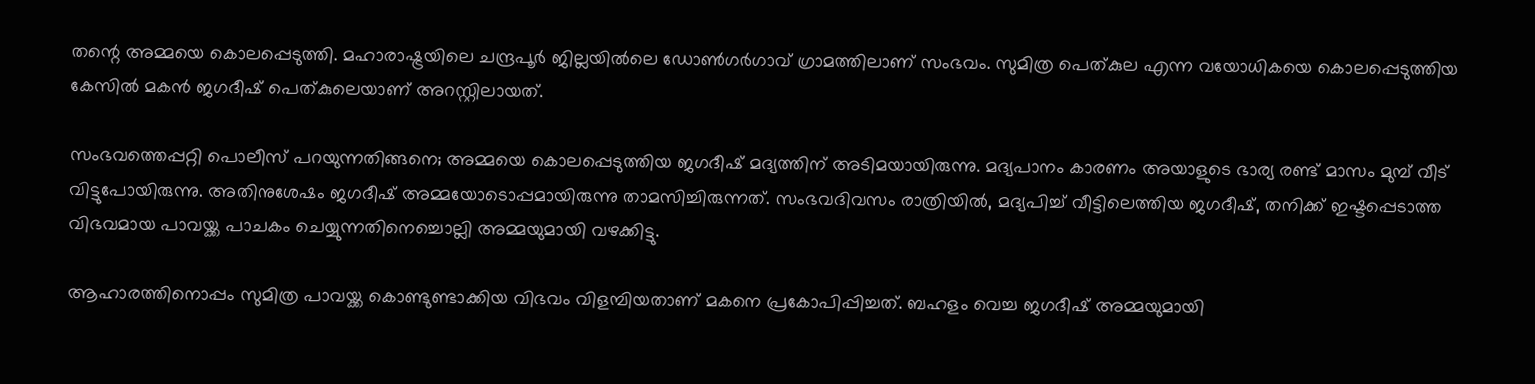തന്റെ അമ്മയെ കൊലപ്പെടുത്തി. മഹാരാഷ്ട്രയിലെ ചന്ദ്രപൂർ ജില്ലയിൽലെ ഡോൺഗർഗാവ് ഗ്രാമത്തിലാണ് സംഭവം. സുമിത്ര പെത്കുല എന്ന വയോധികയെ കൊലപ്പെടുത്തിയ കേസിൽ മകൻ ജഗദീഷ് പെത്കുലെയാണ് അറസ്റ്റിലായത്.

സംഭവത്തെപ്പറ്റി പൊലീസ് പറയുന്നതിങ്ങനെ; അമ്മയെ കൊലപ്പെടുത്തിയ ജഗദീഷ് മദ്യത്തിന് അടിമയായിരുന്നു. മദ്യപാനം കാരണം അയാളുടെ ഭാര്യ രണ്ട് മാസം മുമ്പ് വീട് വിട്ടുപോയിരുന്നു. അതിനുശേഷം ജഗദീഷ് അമ്മയോടൊപ്പമായിരുന്നു താമസിച്ചിരുന്നത്. സംഭവദിവസം രാത്രിയിൽ, മദ്യപിച്ച് വീട്ടിലെത്തിയ ജഗദീഷ്, തനിക്ക് ഇഷ്ടപ്പെടാത്ത വിഭവമായ പാവയ്ക്ക പാചകം ചെയ്യുന്നതിനെച്ചൊല്ലി അമ്മയുമായി വഴക്കിട്ടു.

ആഹാരത്തിനൊപ്പം സുമിത്ര പാവയ്ക്ക കൊണ്ടുണ്ടാക്കിയ വിഭവം വിളമ്പിയതാണ് മകനെ പ്രകോപിപ്പിച്ചത്. ബഹളം വെച്ച ജഗദീഷ് അമ്മയുമായി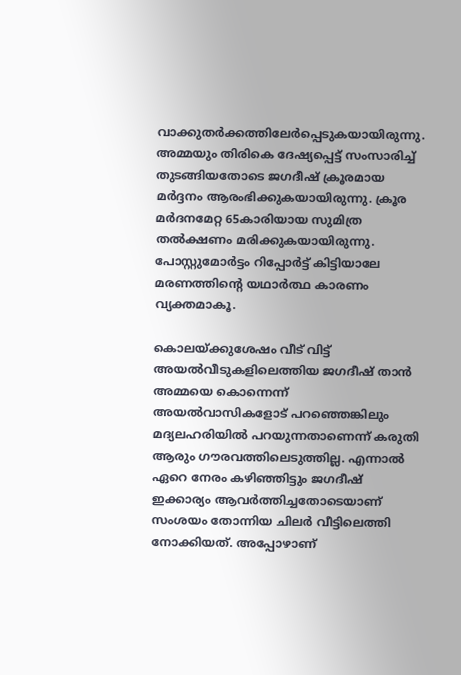വാക്കുതർക്കത്തിലേർപ്പെടുകയായിരുന്നു. അമ്മയും തിരികെ ദേഷ്യപ്പെട്ട് സംസാരിച്ച് തുടങ്ങിയതോടെ ജഗദീഷ് ക്രൂരമായ മർദ്ദനം ആരംഭിക്കുകയായിരുന്നു. ക്രൂര മര്‍ദനമേറ്റ 65കാരിയായ സുമിത്ര തൽക്ഷണം മരിക്കുകയായിരുന്നു. പോസ്റ്റുമോർട്ടം റിപ്പോർട്ട് കിട്ടിയാലേ മരണത്തിന്റെ യഥാർത്ഥ കാരണം വ്യക്തമാകൂ.

കൊലയ്ക്കുശേഷം വീട് വിട്ട് അയല്‍വീടുകളിലെത്തിയ ജഗദീഷ് താൻ അമ്മയെ കൊന്നെന്ന് അയൽവാസികളോട് പറഞ്ഞെങ്കിലും മദ്യലഹരിയിൽ പറയുന്നതാണെന്ന് കരുതി ആരും ഗൗരവത്തിലെടുത്തില്ല. എന്നാൽ ഏറെ നേരം കഴിഞ്ഞിട്ടും ജഗദീഷ് ഇക്കാര്യം ആവര്‍ത്തിച്ചതോടെയാണ്  സംശയം തോന്നിയ ചിലർ വീട്ടിലെത്തി നോക്കിയത്. അപ്പോഴാണ്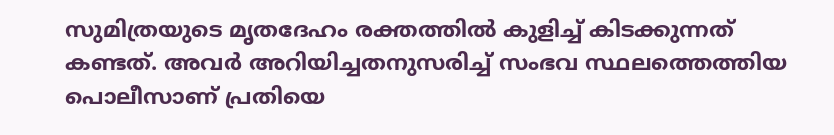സുമിത്രയുടെ മൃതദേഹം രക്തത്തില്‍ കുളിച്ച് കിടക്കുന്നത് കണ്ടത്. അവർ അറിയിച്ചതനുസരിച്ച് സംഭവ സ്ഥലത്തെത്തിയ പൊലീസാണ് പ്രതിയെ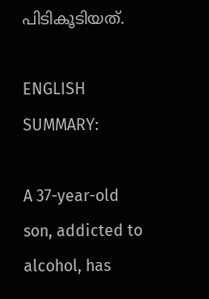പിടികൂടിയത്.

ENGLISH SUMMARY:

A 37-year-old son, addicted to alcohol, has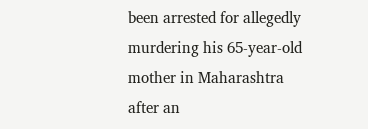been arrested for allegedly murdering his 65-year-old mother in Maharashtra after an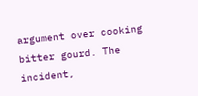argument over cooking bitter gourd. The incident,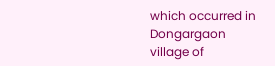which occurred in Dongargaon village of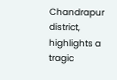Chandrapur district, highlights a tragic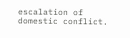escalation of domestic conflict.